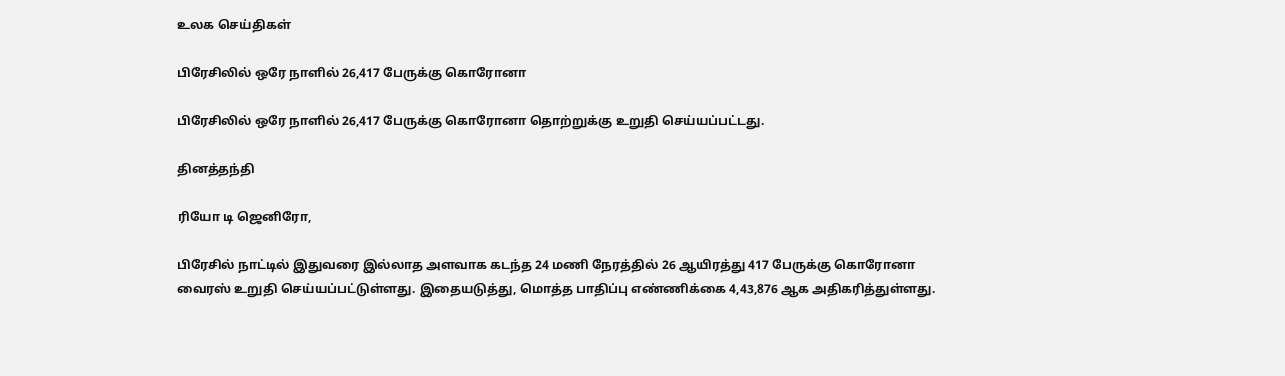உலக செய்திகள்

பிரேசிலில் ஒரே நாளில் 26,417 பேருக்கு கொரோனா

பிரேசிலில் ஒரே நாளில் 26,417 பேருக்கு கொரோனா தொற்றுக்கு உறுதி செய்யப்பட்டது.

தினத்தந்தி

ரியோ டி ஜெனிரோ,

பிரேசில் நாட்டில் இதுவரை இல்லாத அளவாக கடந்த 24 மணி நேரத்தில் 26 ஆயிரத்து 417 பேருக்கு கொரோனா வைரஸ் உறுதி செய்யப்பட்டுள்ளது. இதையடுத்து, மொத்த பாதிப்பு எண்ணிக்கை 4,43,876 ஆக அதிகரித்துள்ளது.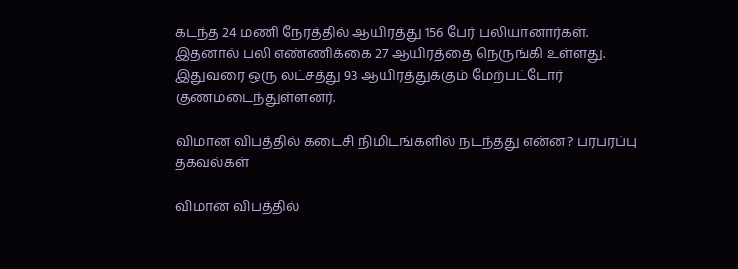கடந்த 24 மணி நேரத்தில் ஆயிரத்து 156 பேர் பலியானார்கள். இதனால் பலி எண்ணிக்கை 27 ஆயிரத்தை நெருங்கி உள்ளது. இதுவரை ஒரு லட்சத்து 93 ஆயிரத்துக்கும் மேற்பட்டோர் குணமடைந்துள்ளனர்.

விமான விபத்தில் கடைசி நிமிடங்களில் நடந்தது என்ன? பரபரப்பு தகவல்கள்

விமான விபத்தில்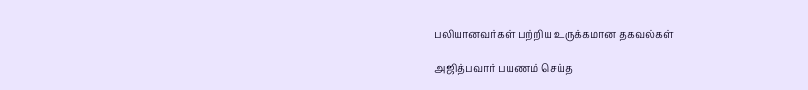பலியானவர்கள் பற்றிய உருக்கமான தகவல்கள்

அஜித்பவார் பயணம் செய்த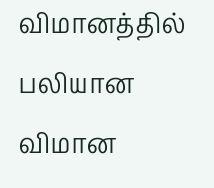விமானத்தில் பலியான விமான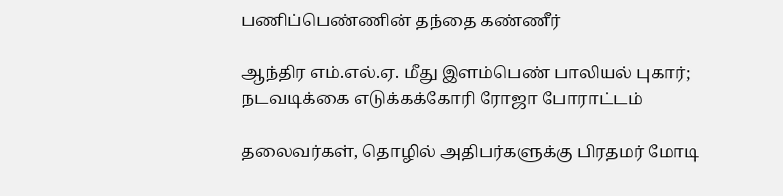பணிப்பெண்ணின் தந்தை கண்ணீர்

ஆந்திர எம்.எல்.ஏ. மீது இளம்பெண் பாலியல் புகார்; நடவடிக்கை எடுக்கக்கோரி ரோஜா போராட்டம்

தலைவர்கள், தொழில் அதிபர்களுக்கு பிரதமர் மோடி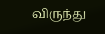விருந்து